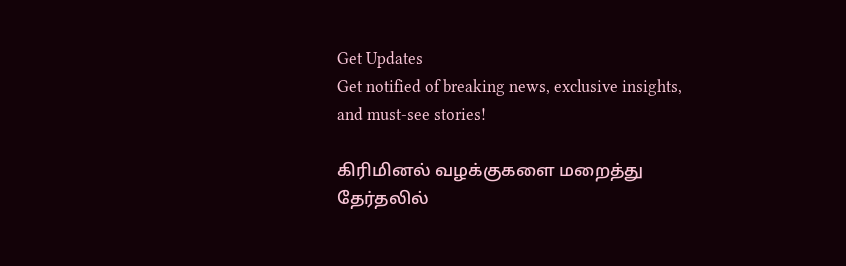Get Updates
Get notified of breaking news, exclusive insights, and must-see stories!

கிரிமினல் வழக்குகளை மறைத்து தேர்தலில்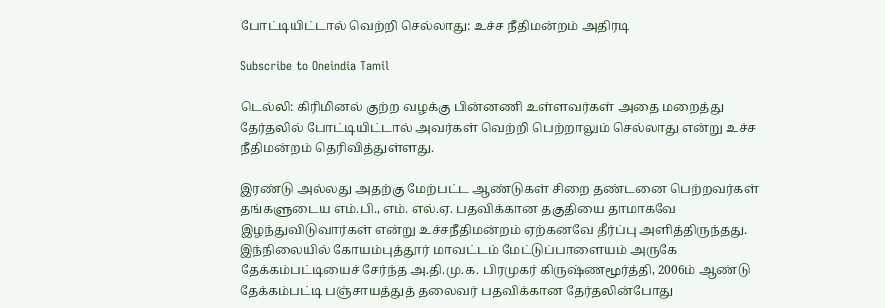போட்டியிட்டால் வெற்றி செல்லாது: உச்ச நீதிமன்றம் அதிரடி

Subscribe to Oneindia Tamil

டெல்லி: கிரிமினல் குற்ற வழக்கு பின்னணி உள்ளவர்கள் அதை மறைத்து தேர்தலில் போட்டியிட்டால் அவர்கள் வெற்றி பெற்றாலும் செல்லாது என்று உச்ச நீதிமன்றம் தெரிவித்துள்ளது.

இரண்டு அல்லது அதற்கு மேற்பட்ட ஆண்டுகள் சிறை தண்டனை பெற்றவர்கள் தங்களுடைய எம்.பி., எம். எல்.ஏ. பதவிக்கான தகுதியை தாமாகவே இழந்துவிடுவார்கள் என்று உச்சநீதிமன்றம் ஏற்கனவே தீர்ப்பு அளித்திருந்தது. இந்நிலையில் கோயம்புத்தூர் மாவட்டம் மேட்டுப்பாளையம் அருகே தேக்கம்பட்டியைச் சேர்ந்த அ.தி.மு.க. பிரமுகர் கிருஷ்ணமூர்த்தி, 2006ம் ஆண்டு தேக்கம்பட்டி பஞ்சாயத்துத் தலைவர் பதவிக்கான தேர்தலின்போது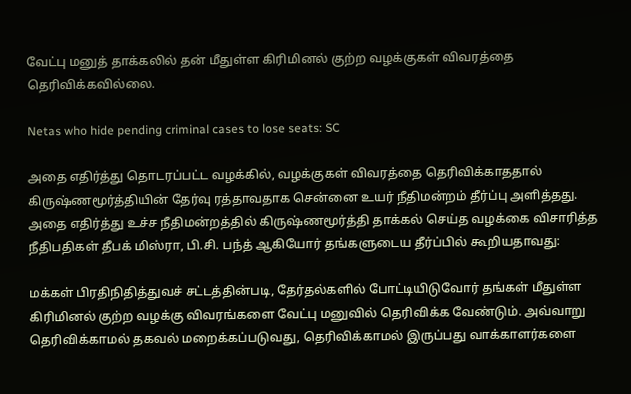வேட்பு மனுத் தாக்கலில் தன் மீதுள்ள கிரிமினல் குற்ற வழக்குகள் விவரத்தை தெரிவிக்கவில்லை.

Netas who hide pending criminal cases to lose seats: SC

அதை எதிர்த்து தொடரப்பட்ட வழக்கில், வழக்குகள் விவரத்தை தெரிவிக்காததால் கிருஷ்ணமூர்த்தியின் தேர்வு ரத்தாவதாக சென்னை உயர் நீதிமன்றம் தீர்ப்பு அளித்தது. அதை எதிர்த்து உச்ச நீதிமன்றத்தில் கிருஷ்ணமூர்த்தி தாக்கல் செய்த வழக்கை விசாரித்த நீதிபதிகள் தீபக் மிஸ்ரா, பி.சி. பந்த் ஆகியோர் தங்களுடைய தீர்ப்பில் கூறியதாவது:

மக்கள் பிரதிநிதித்துவச் சட்டத்தின்படி, தேர்தல்களில் போட்டியிடுவோர் தங்கள் மீதுள்ள கிரிமினல் குற்ற வழக்கு விவரங்களை வேட்பு மனுவில் தெரிவிக்க வேண்டும். அவ்வாறு தெரிவிக்காமல் தகவல் மறைக்கப்படுவது, தெரிவிக்காமல் இருப்பது வாக்காளர்களை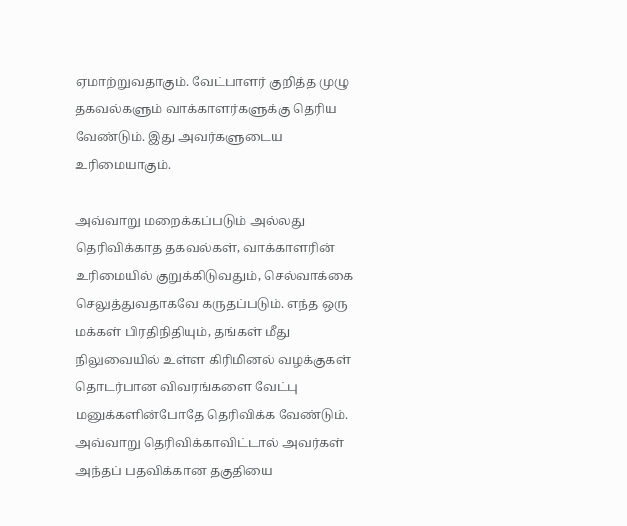ஏமாற்றுவதாகும். வேட்பாளர் குறித்த முழு தகவல்களும் வாக்காளர்களுக்கு தெரிய வேண்டும். இது அவர்களுடைய உரிமையாகும்.

அவ்வாறு மறைக்கப்படும் அல்லது தெரிவிக்காத தகவல்கள், வாக்காளரின் உரிமையில் குறுக்கிடுவதும், செல்வாக்கை செலுத்துவதாகவே கருதப்படும். எந்த ஒரு மக்கள் பிரதிநிதியும், தங்கள் மீது நிலுவையில் உள்ள கிரிமினல் வழக்குகள் தொடர்பான விவரங்களை வேட்பு மனுக்களின்போதே தெரிவிக்க வேண்டும். அவ்வாறு தெரிவிக்காவிட்டால் அவர்கள் அந்தப் பதவிக்கான தகுதியை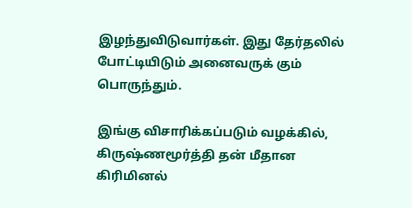இழந்துவிடுவார்கள். இது தேர்தலில் போட்டியிடும் அனைவருக் கும் பொருந்தும்.

இங்கு விசாரிக்கப்படும் வழக்கில், கிருஷ்ணமூர்த்தி தன் மீதான கிரிமினல்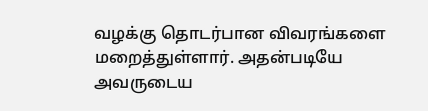வழக்கு தொடர்பான விவரங்களை மறைத்துள்ளார். அதன்படியே அவருடைய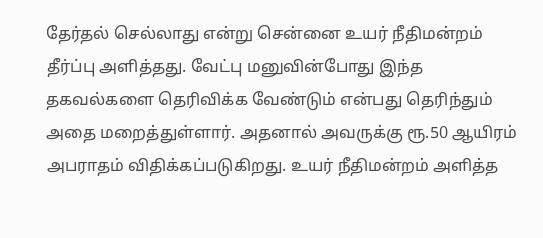தேர்தல் செல்லாது என்று சென்னை உயர் நீதிமன்றம் தீர்ப்பு அளித்தது. வேட்பு மனுவின்போது இந்த தகவல்களை தெரிவிக்க வேண்டும் என்பது தெரிந்தும் அதை மறைத்துள்ளார். அதனால் அவருக்கு ரூ.50 ஆயிரம் அபராதம் விதிக்கப்படுகிறது. உயர் நீதிமன்றம் அளித்த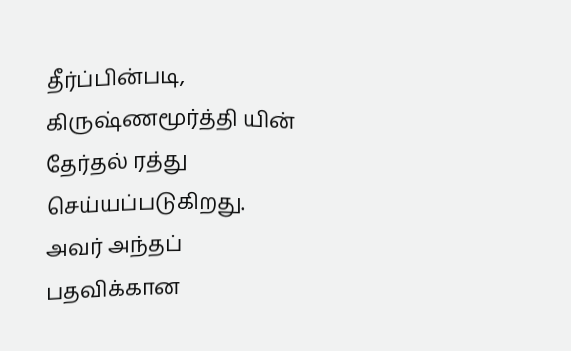தீர்ப்பின்படி, கிருஷ்ணமூர்த்தி யின் தேர்தல் ரத்து செய்யப்படுகிறது. அவர் அந்தப் பதவிக்கான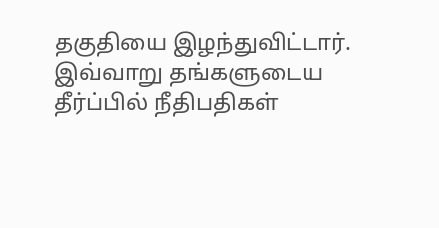தகுதியை இழந்துவிட்டார். இவ்வாறு தங்களுடைய தீர்ப்பில் நீதிபதிகள்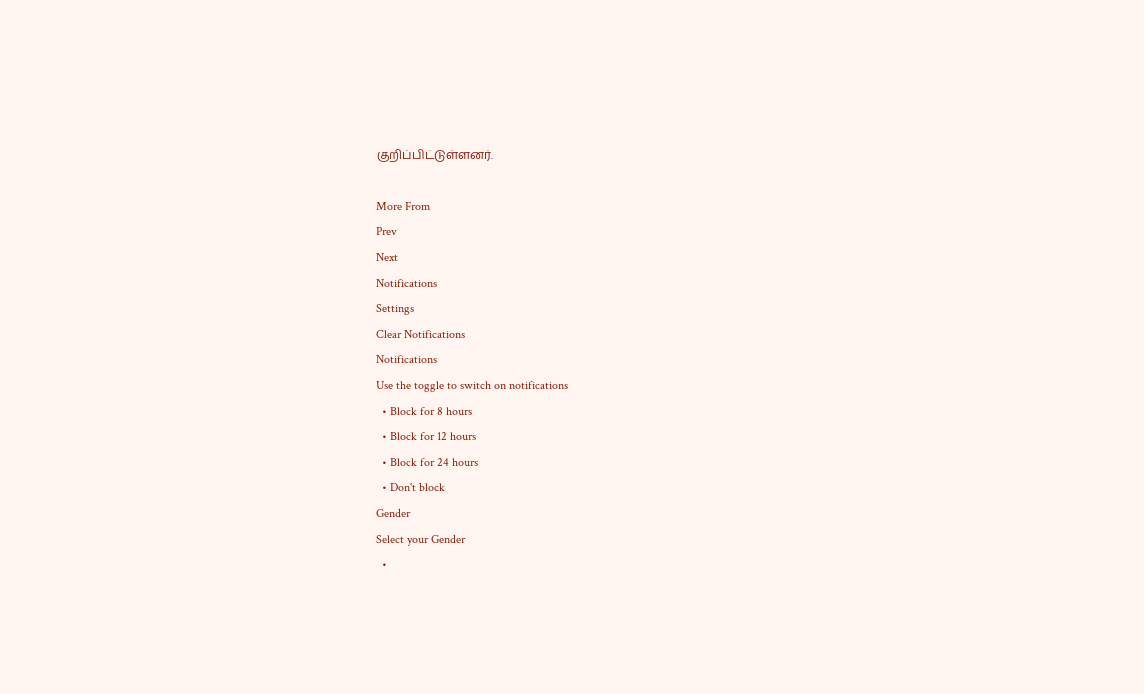குறிப்பிட்டுள்ளனர்.

More From
Prev
Next
Notifications
Settings
Clear Notifications
Notifications
Use the toggle to switch on notifications
  • Block for 8 hours
  • Block for 12 hours
  • Block for 24 hours
  • Don't block
Gender
Select your Gender
  •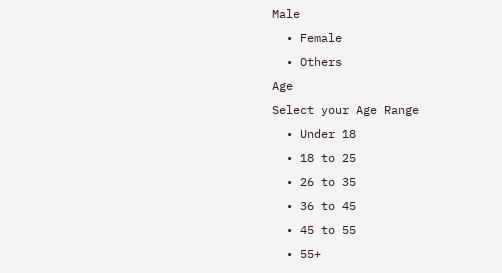Male
  • Female
  • Others
Age
Select your Age Range
  • Under 18
  • 18 to 25
  • 26 to 35
  • 36 to 45
  • 45 to 55
  • 55+